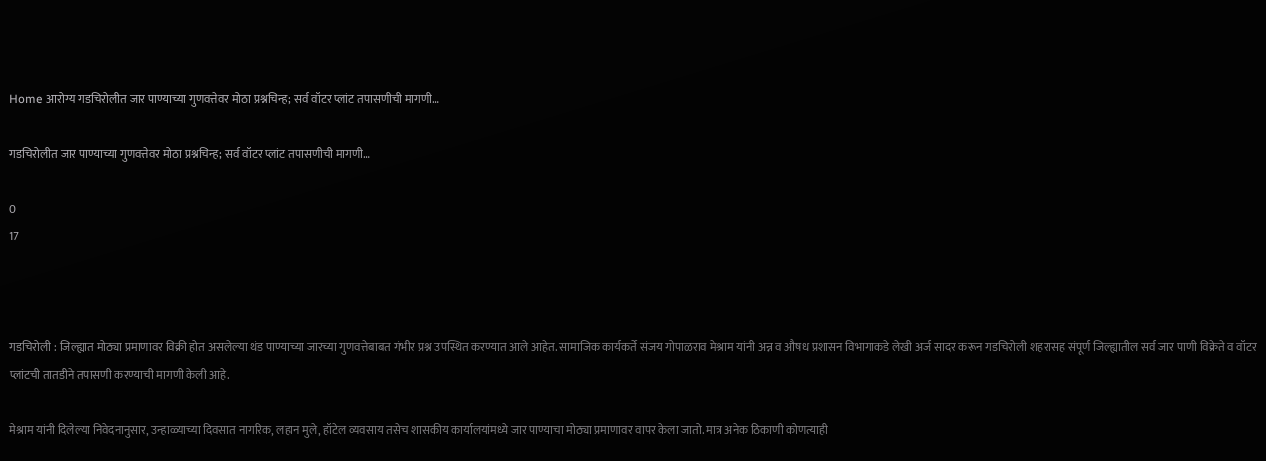Home आरोग्य गडचिरोलीत जार पाण्याच्या गुणवत्तेवर मोठा प्रश्नचिन्ह; सर्व वॉटर प्लांट तपासणीची मागणी…

गडचिरोलीत जार पाण्याच्या गुणवत्तेवर मोठा प्रश्नचिन्ह; सर्व वॉटर प्लांट तपासणीची मागणी…

0
17



गडचिरोली : जिल्ह्यात मोठ्या प्रमाणावर विक्री होत असलेल्या थंड पाण्याच्या जारच्या गुणवत्तेबाबत गंभीर प्रश्न उपस्थित करण्यात आले आहेत. सामाजिक कार्यकर्ते संजय गोपाळराव मेश्राम यांनी अन्न व औषध प्रशासन विभागाकडे लेखी अर्ज सादर करून गडचिरोली शहरासह संपूर्ण जिल्ह्यातील सर्व जार पाणी विक्रेते व वॉटर प्लांटची तातडीने तपासणी करण्याची मागणी केली आहे.

मेश्राम यांनी दिलेल्या निवेदनानुसार, उन्हाळ्याच्या दिवसात नागरिक, लहान मुले, हॉटेल व्यवसाय तसेच शासकीय कार्यालयांमध्ये जार पाण्याचा मोठ्या प्रमाणावर वापर केला जातो. मात्र अनेक ठिकाणी कोणत्याही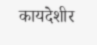कायदेशीर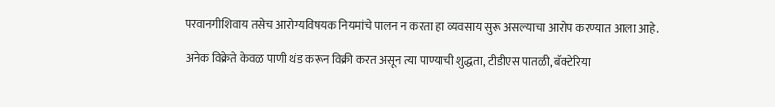परवानगीशिवाय तसेच आरोग्यविषयक नियमांचे पालन न करता हा व्यवसाय सुरू असल्याचा आरोप करण्यात आला आहे.

अनेक विक्रेते केवळ पाणी थंड करून विक्री करत असून त्या पाण्याची शुद्धता, टीडीएस पातळी, बॅक्टेरिया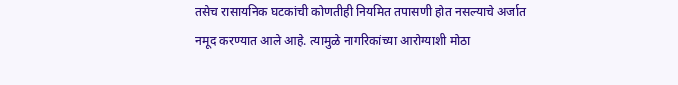तसेच रासायनिक घटकांची कोणतीही नियमित तपासणी होत नसल्याचे अर्जात नमूद करण्यात आले आहे. त्यामुळे नागरिकांच्या आरोग्याशी मोठा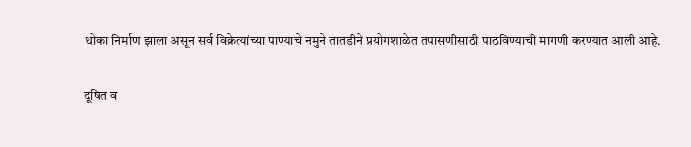धोका निर्माण झाला असून सर्व विक्रेत्यांच्या पाण्याचे नमुने तातडीने प्रयोगशाळेत तपासणीसाठी पाठविण्याची मागणी करण्यात आली आहे.

दूषित व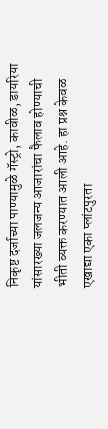निकृष्ट दर्जाच्या पाण्यामुळे गॅस्ट्रो, कावीळ, डायरिया यांसारख्या जलजन्य आजारांचा फैलाव होण्याची भीती व्यक्त करण्यात आली आहे. हा प्रश्न केवळ एखाद्या एका प्लांटपुरता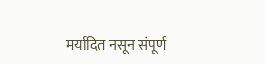मर्यादित नसून संपूर्ण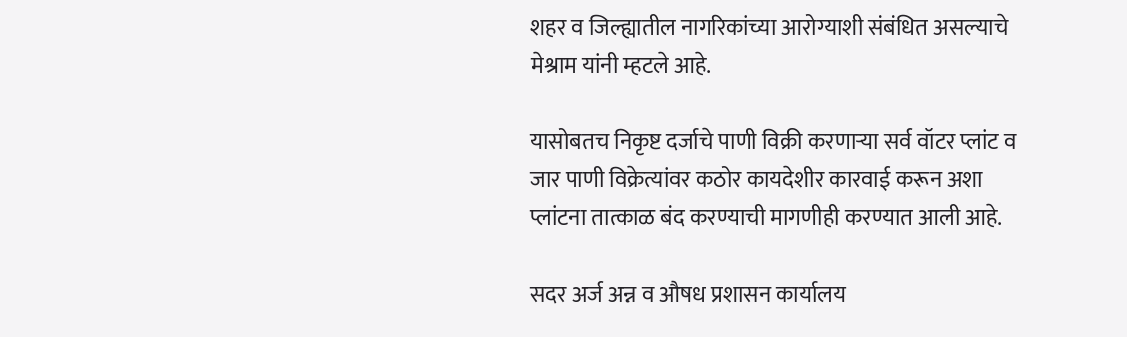शहर व जिल्ह्यातील नागरिकांच्या आरोग्याशी संबंधित असल्याचे मेश्राम यांनी म्हटले आहे.

यासोबतच निकृष्ट दर्जाचे पाणी विक्री करणाऱ्या सर्व वॉटर प्लांट व जार पाणी विक्रेत्यांवर कठोर कायदेशीर कारवाई करून अशा प्लांटना तात्काळ बंद करण्याची मागणीही करण्यात आली आहे.

सदर अर्ज अन्न व औषध प्रशासन कार्यालय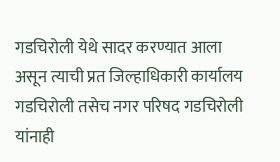गडचिरोली येथे सादर करण्यात आला असून त्याची प्रत जिल्हाधिकारी कार्यालय गडचिरोली तसेच नगर परिषद गडचिरोली यांनाही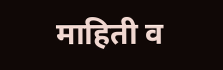माहिती व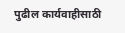पुढील कार्यवाहीसाठी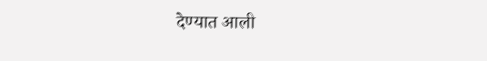देण्यात आली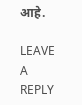आहे.

LEAVE A REPLY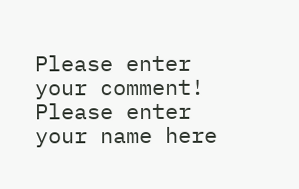Please enter your comment!
Please enter your name here